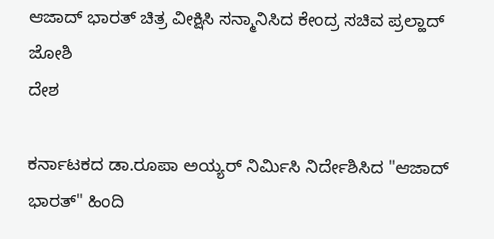ಆಜಾದ್ ಭಾರತ್ ಚಿತ್ರ ವೀಕ್ಷಿಸಿ ಸನ್ಮಾನಿಸಿದ ಕೇಂದ್ರ ಸಚಿವ ಪ್ರಲ್ಹಾದ್ ಜೋಶಿ
ದೇಶ

ಕರ್ನಾಟಕದ ಡಾ.ರೂಪಾ ಅಯ್ಯರ್ ನಿರ್ಮಿಸಿ ನಿರ್ದೇಶಿಸಿದ "ಆಜಾದ್ ಭಾರತ್" ಹಿಂದಿ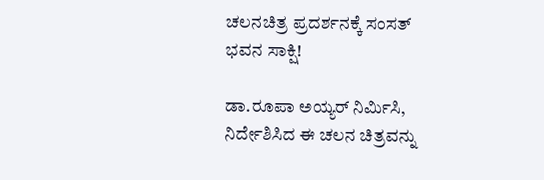ಚಲನಚಿತ್ರ ಪ್ರದರ್ಶನಕ್ಕೆ ಸಂಸತ್ ಭವನ ಸಾಕ್ಷಿ!

ಡಾ.ರೂಪಾ ಅಯ್ಯರ್ ನಿರ್ಮಿಸಿ, ನಿರ್ದೇಶಿಸಿದ ಈ ಚಲನ ಚಿತ್ರವನ್ನು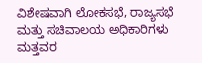ವಿಶೇಷವಾಗಿ ಲೋಕಸಭೆ, ರಾಜ್ಯಸಭೆ ಮತ್ತು ಸಚಿವಾಲಯ ಅಧಿಕಾರಿಗಳು ಮತ್ತವರ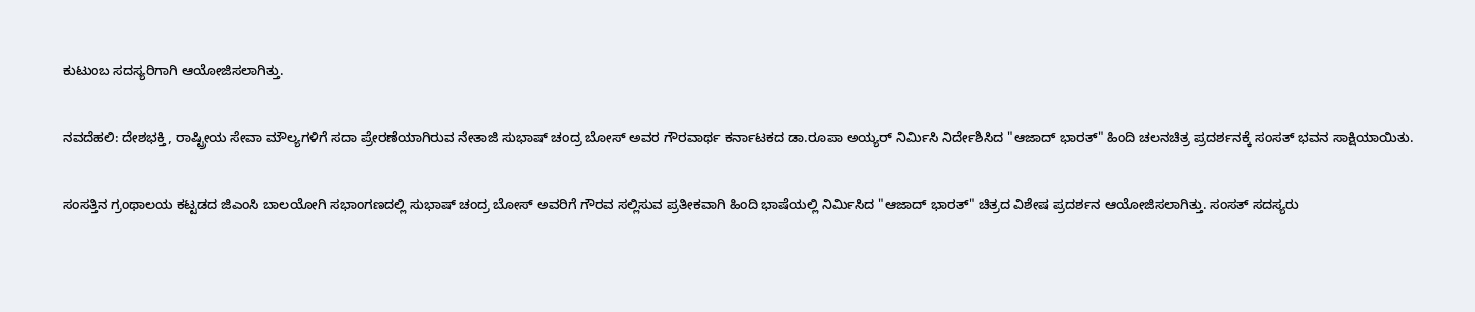ಕುಟುಂಬ ಸದಸ್ಯರಿಗಾಗಿ ಆಯೋಜಿಸಲಾಗಿತ್ತು.

ನವದೆಹಲಿ: ದೇಶಭಕ್ತಿ, ರಾಷ್ಟ್ರೀಯ ಸೇವಾ ಮೌಲ್ಯಗಳಿಗೆ ಸದಾ ಪ್ರೇರಣೆಯಾಗಿರುವ ನೇತಾಜಿ ಸುಭಾಷ್ ಚಂದ್ರ ಬೋಸ್ ಅವರ ಗೌರವಾರ್ಥ ಕರ್ನಾಟಕದ ಡಾ.ರೂಪಾ ಅಯ್ಯರ್ ನಿರ್ಮಿಸಿ ನಿರ್ದೇಶಿಸಿದ "ಆಜಾದ್ ಭಾರತ್" ಹಿಂದಿ ಚಲನಚಿತ್ರ ಪ್ರದರ್ಶನಕ್ಕೆ ಸಂಸತ್ ಭವನ ಸಾಕ್ಷಿಯಾಯಿತು.

ಸಂಸತ್ತಿನ ಗ್ರಂಥಾಲಯ ಕಟ್ಟಡದ ಜಿಎಂಸಿ ಬಾಲಯೋಗಿ ಸಭಾಂಗಣದಲ್ಲಿ ಸುಭಾಷ್ ಚಂದ್ರ ಬೋಸ್ ಅವರಿಗೆ ಗೌರವ ಸಲ್ಲಿಸುವ ಪ್ರತೀಕವಾಗಿ ಹಿಂದಿ ಭಾಷೆಯಲ್ಲಿ ನಿರ್ಮಿಸಿದ "ಆಜಾದ್ ಭಾರತ್" ಚಿತ್ರದ ವಿಶೇಷ ಪ್ರದರ್ಶನ ಆಯೋಜಿಸಲಾಗಿತ್ತು. ಸಂಸತ್ ಸದಸ್ಯರು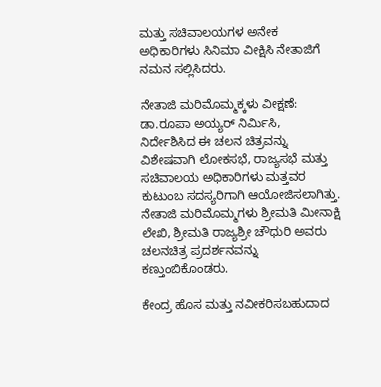ಮತ್ತು ಸಚಿವಾಲಯಗಳ ಅನೇಕ ಅಧಿಕಾರಿಗಳು ಸಿನಿಮಾ ವೀಕ್ಷಿಸಿ ನೇತಾಜಿಗೆ ನಮನ ಸಲ್ಲಿಸಿದರು.

ನೇತಾಜಿ ಮರಿಮೊಮ್ಮಕ್ಕಳು ವೀಕ್ಷಣೆ: ಡಾ.ರೂಪಾ ಅಯ್ಯರ್ ನಿರ್ಮಿಸಿ, ನಿರ್ದೇಶಿಸಿದ ಈ ಚಲನ ಚಿತ್ರವನ್ನು ವಿಶೇಷವಾಗಿ ಲೋಕಸಭೆ, ರಾಜ್ಯಸಭೆ ಮತ್ತು ಸಚಿವಾಲಯ ಅಧಿಕಾರಿಗಳು ಮತ್ತವರ ಕುಟುಂಬ ಸದಸ್ಯರಿಗಾಗಿ ಆಯೋಜಿಸಲಾಗಿತ್ತು. ನೇತಾಜಿ ಮರಿಮೊಮ್ಮಗಳು ಶ್ರೀಮತಿ ಮೀನಾಕ್ಷಿ ಲೇಖಿ, ಶ್ರೀಮತಿ ರಾಜ್ಯಶ್ರೀ ಚೌಧುರಿ ಅವರು ಚಲನಚಿತ್ರ ಪ್ರದರ್ಶನವನ್ನು ಕಣ್ತುಂಬಿಕೊಂಡರು.

ಕೇಂದ್ರ ಹೊಸ ಮತ್ತು ನವೀಕರಿಸಬಹುದಾದ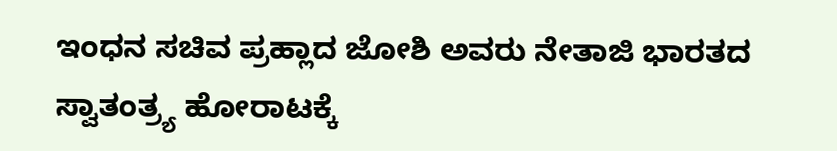ಇಂಧನ ಸಚಿವ ಪ್ರಹ್ಲಾದ ಜೋಶಿ ಅವರು ನೇತಾಜಿ ಭಾರತದ ಸ್ವಾತಂತ್ರ್ಯ ಹೋರಾಟಕ್ಕೆ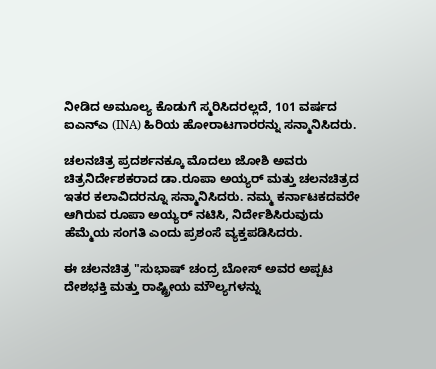ನೀಡಿದ ಅಮೂಲ್ಯ ಕೊಡುಗೆ ಸ್ಮರಿಸಿದರಲ್ಲದೆ, 101 ವರ್ಷದ ಐಎನ್ಎ (INA) ಹಿರಿಯ ಹೋರಾಟಗಾರರನ್ನು ಸನ್ಮಾನಿಸಿದರು.

ಚಲನಚಿತ್ರ ಪ್ರದರ್ಶನಕ್ಕೂ ಮೊದಲು ಜೋಶಿ ಅವರು ಚಿತ್ರನಿರ್ದೇಶಕರಾದ ಡಾ.ರೂಪಾ ಅಯ್ಯರ್ ಮತ್ತು ಚಲನಚಿತ್ರದ ಇತರ ಕಲಾವಿದರನ್ನೂ ಸನ್ಮಾನಿಸಿದರು. ನಮ್ಮ ಕರ್ನಾಟಕದವರೇ ಆಗಿರುವ ರೂಪಾ ಅಯ್ಯರ್ ನಟಿಸಿ, ನಿರ್ದೇಶಿಸಿರುವುದು ಹೆಮ್ಮೆಯ ಸಂಗತಿ ಎಂದು ಪ್ರಶಂಸೆ ವ್ಯಕ್ತಪಡಿಸಿದರು.

ಈ ಚಲನಚಿತ್ರ "ಸುಭಾಷ್ ಚಂದ್ರ ಬೋಸ್ ಅವರ ಅಪ್ಪಟ ದೇಶಭಕ್ತಿ ಮತ್ತು ರಾಷ್ಟ್ರೀಯ ಮೌಲ್ಯಗಳನ್ನು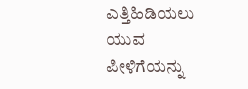ಎತ್ತಿಹಿಡಿಯಲು ಯುವ ಪೀಳಿಗೆಯನ್ನು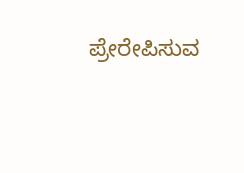ಪ್ರೇರೇಪಿಸುವ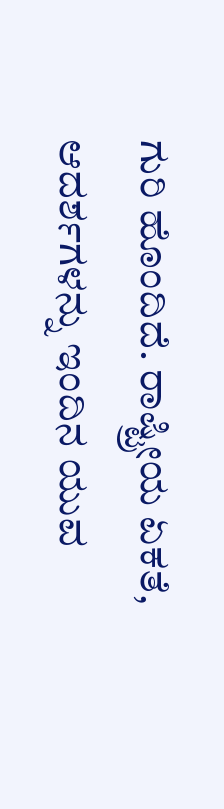ಗುರಿ ಹೊಂದಿದೆ. ರಾಷ್ಟ್ರೀಯ ಏಕತೆ, ಆದರ್ಶಗಳನ್ನು ಇಂದಿನ ಯುವ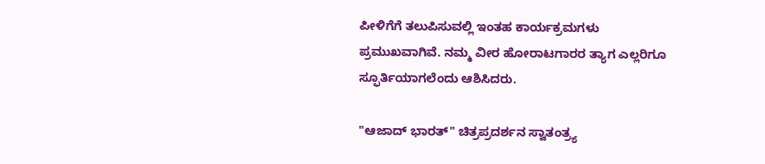ಪೀಳಿಗೆಗೆ ತಲುಪಿಸುವಲ್ಲಿ ಇಂತಹ ಕಾರ್ಯಕ್ರಮಗಳು ಪ್ರಮುಖವಾಗಿವೆ. ನಮ್ಮ ವೀರ ಹೋರಾಟಗಾರರ ತ್ಯಾಗ ಎಲ್ಲರಿಗೂ ಸ್ಫೂರ್ತಿಯಾಗಲೆಂದು ಆಶಿಸಿದರು.

"ಆಜಾದ್ ಭಾರತ್" ಚಿತ್ರಪ್ರದರ್ಶನ ಸ್ವಾತಂತ್ರ್ಯ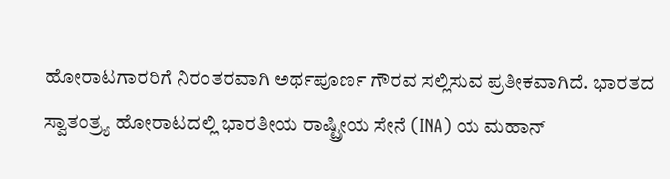ಹೋರಾಟಗಾರರಿಗೆ ನಿರಂತರವಾಗಿ ಅರ್ಥಪೂರ್ಣ ಗೌರವ ಸಲ್ಲಿಸುವ ಪ್ರತೀಕವಾಗಿದೆ. ಭಾರತದ ಸ್ವಾತಂತ್ರ್ಯ ಹೋರಾಟದಲ್ಲಿ ಭಾರತೀಯ ರಾಷ್ಟ್ರೀಯ ಸೇನೆ (INA) ಯ ಮಹಾನ್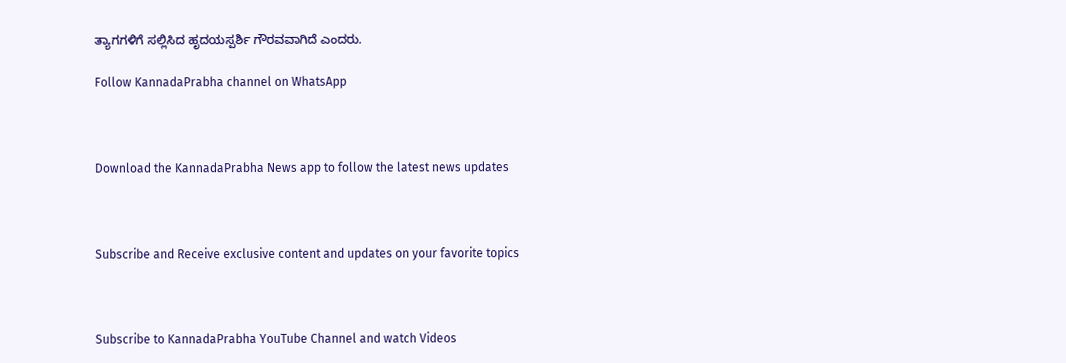ತ್ಯಾಗಗಳಿಗೆ ಸಲ್ಲಿಸಿದ ಹೃದಯಸ್ಪರ್ಶಿ ಗೌರವವಾಗಿದೆ ಎಂದರು.

Follow KannadaPrabha channel on WhatsApp



Download the KannadaPrabha News app to follow the latest news updates



Subscribe and Receive exclusive content and updates on your favorite topics



Subscribe to KannadaPrabha YouTube Channel and watch Videos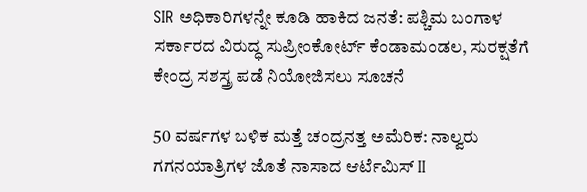SIR ಅಧಿಕಾರಿಗಳನ್ನೇ ಕೂಡಿ ಹಾಕಿದ ಜನತೆ: ಪಶ್ಚಿಮ ಬಂಗಾಳ ಸರ್ಕಾರದ ವಿರುದ್ಧ ಸುಪ್ರೀಂಕೋರ್ಟ್ ಕೆಂಡಾಮಂಡಲ, ಸುರಕ್ಷತೆಗೆ ಕೇಂದ್ರ ಸಶಸ್ತ್ರ ಪಡೆ ನಿಯೋಜಿಸಲು ಸೂಚನೆ

50 ವರ್ಷಗಳ ಬಳಿಕ ಮತ್ತೆ ಚಂದ್ರನತ್ತ ಅಮೆರಿಕ: ನಾಲ್ವರು ಗಗನಯಾತ್ರಿಗಳ ಜೊತೆ ನಾಸಾದ ಆರ್ಟೆಮಿಸ್ II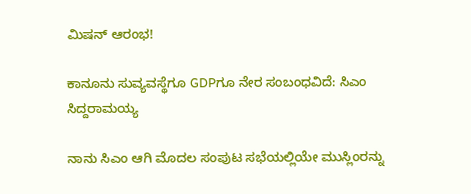ಮಿಷನ್ ಆರಂಭ!

ಕಾನೂನು ಸುವ್ಯವಸ್ಥೆಗೂ GDPಗೂ ನೇರ ಸಂಬಂಧವಿದೆ: ಸಿಎಂ ಸಿದ್ದರಾಮಯ್ಯ

ನಾನು ಸಿಎಂ ಆಗಿ ಮೊದಲ ಸಂಪುಟ ಸಭೆಯಲ್ಲಿಯೇ ಮುಸ್ಲಿಂರನ್ನು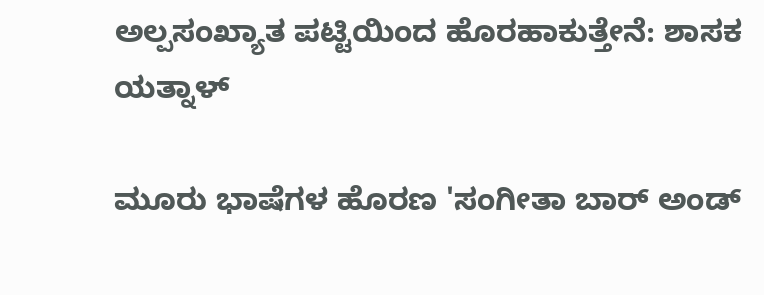ಅಲ್ಪಸಂಖ್ಯಾತ ಪಟ್ಟಿಯಿಂದ ಹೊರಹಾಕುತ್ತೇನೆ: ಶಾಸಕ ಯತ್ನಾಳ್

ಮೂರು ಭಾಷೆಗಳ ಹೊರಣ 'ಸಂಗೀತಾ ಬಾರ್ ಅಂಡ್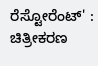ರೆಸ್ಟೋರೆಂಟ್' : ಚಿತ್ರೀಕರಣ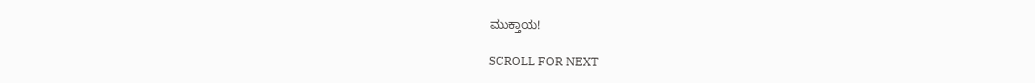ಮುಕ್ತಾಯ!

SCROLL FOR NEXT